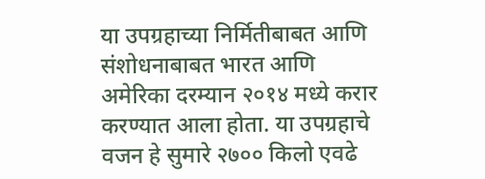या उपग्रहाच्या निर्मितीबाबत आणि संशोधनाबाबत भारत आणि अमेरिका दरम्यान २०१४ मध्ये करार करण्यात आला होता. या उपग्रहाचे वजन हे सुमारे २७०० किलो एवढे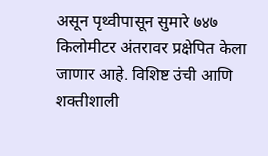असून पृथ्वीपासून सुमारे ७४७ किलोमीटर अंतरावर प्रक्षेपित केला जाणार आहे. विशिष्ट उंची आणि शक्तीशाली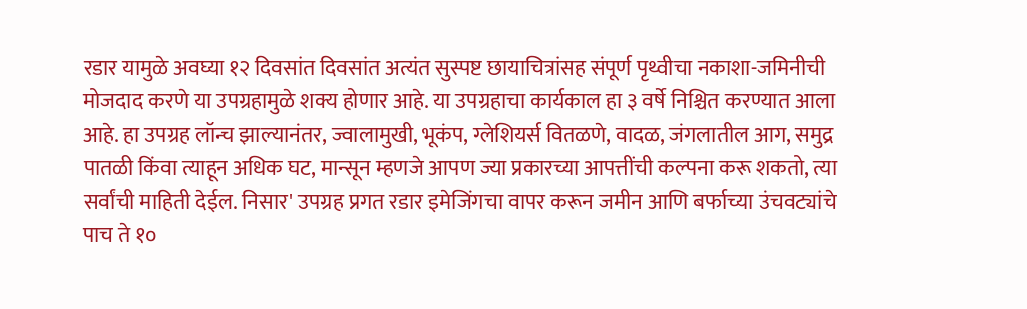रडार यामुळे अवघ्या १२ दिवसांत दिवसांत अत्यंत सुस्पष्ट छायाचित्रांसह संपूर्ण पृथ्वीचा नकाशा-जमिनीची मोजदाद करणे या उपग्रहामुळे शक्य होणार आहे. या उपग्रहाचा कार्यकाल हा ३ वर्षे निश्चित करण्यात आला आहे. हा उपग्रह लॉन्च झाल्यानंतर, ज्वालामुखी, भूकंप, ग्लेशियर्स वितळणे, वादळ, जंगलातील आग, समुद्र पातळी किंवा त्याहून अधिक घट, मान्सून म्हणजे आपण ज्या प्रकारच्या आपत्तींची कल्पना करू शकतो, त्या सर्वांची माहिती देईल. निसार' उपग्रह प्रगत रडार इमेजिंगचा वापर करून जमीन आणि बर्फाच्या उंचवट्यांचे पाच ते १०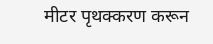मीटर पृथक्करण करून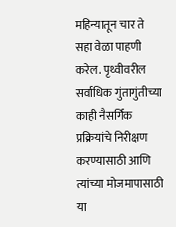महिन्यातून चार ते सहा वेळा पाहणी करेल. पृथ्वीवरील सर्वाधिक गुंतागुंतीच्या काही नैसर्गिक प्रक्रियांचे निरीक्षण करण्यासाठी आणि त्यांच्या मोजमापासाठी या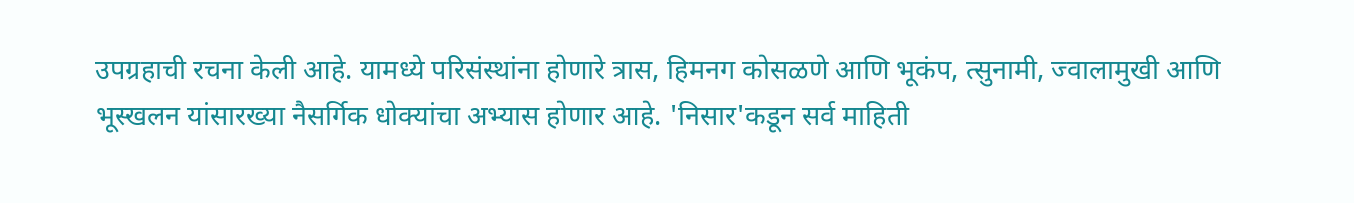उपग्रहाची रचना केली आहे. यामध्ये परिसंस्थांना होणारे त्रास, हिमनग कोसळणे आणि भूकंप, त्सुनामी, ज्वालामुखी आणि भूस्खलन यांसारख्या नैसर्गिक धोक्यांचा अभ्यास होणार आहे. 'निसार'कडून सर्व माहिती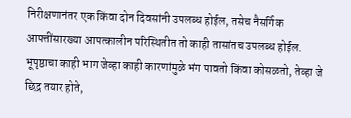निरीक्षणानंतर एक किंवा दोन दिवसांनी उपलब्ध होईल, तसेच नैसर्गिक आपत्तींसारख्या आपत्कालीन परिस्थितीत तो काही तासांतच उपलब्ध होईल.
भूपृष्ठाचा काही भाग जेव्हा काही कारणांमुळे भंग पावतो किंवा कोसळतो, तेव्हा जे छिद्र तयार होते,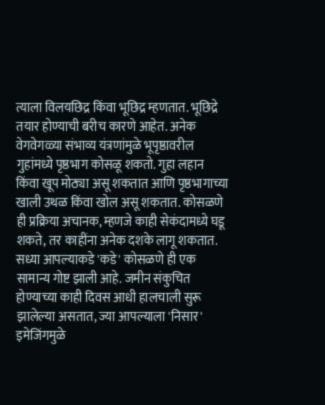त्याला विलयछिद्र किंवा भूछिद्र म्हणतात. भूछिद्रे तयार होण्याची बरीच कारणे आहेत. अनेक वेगवेगळ्या संभाव्य यंत्रणांमुळे भूपृष्ठावरील गुहांमध्ये पृष्ठभाग कोसळू शकतो. गुहा लहान किंवा खूप मोठ्या असू शकतात आणि पृष्ठभागाच्या खाली उथळ किंवा खोल असू शकतात. कोसळणे ही प्रक्रिया अचानक, म्हणजे काही सेकंदामध्ये घडू शकते, तर काहींना अनेक दशके लागू शकतात. सध्या आपल्याकडे 'कडे' कोसळणे ही एक सामान्य गोष्ट झाली आहे. जमीन संकुचित होण्याच्या काही दिवस आधी हालचाली सुरू झालेल्या असतात, ज्या आपल्याला 'निसार' इमेजिंगमुळे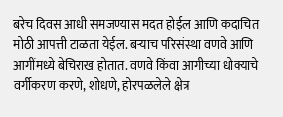बरेच दिवस आधी समजण्यास मदत होईल आणि कदाचित मोठी आपत्ती टाळता येईल. बऱ्याच परिसंस्था वणवे आणि आगींमध्ये बेचिराख होतात. वणवे किंवा आगीच्या धोक्याचे वर्गीकरण करणे, शोधणे, होरपळलेले क्षेत्र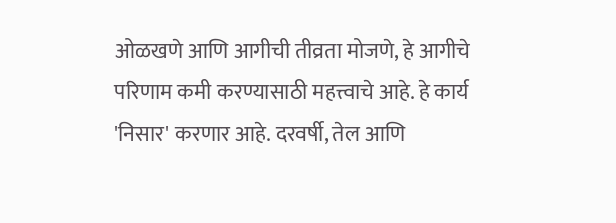ओळखणे आणि आगीची तीव्रता मोजणे, हे आगीचे परिणाम कमी करण्यासाठी महत्त्वाचे आहे. हे कार्य 'निसार' करणार आहे. दरवर्षी, तेल आणि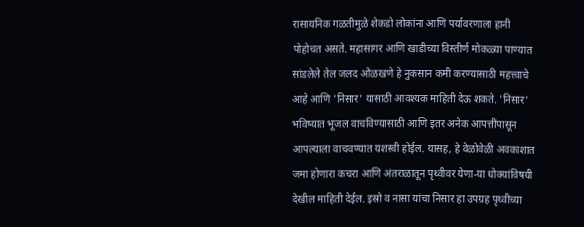रासायनिक गळतीमुळे शेकडो लोकांना आणि पर्यावरणाला हानी पोहोचत असते. महासागर आणि खाडीच्या विस्तीर्ण मोकळ्या पाण्यात सांडलेले तेल जलद ओळखणे हे नुकसान कमी करण्यासाठी महत्त्वाचे आहे आणि 'निसार' यासाठी आवश्यक माहिती देऊ शकते. 'निसार' भविष्यात भूजल वाचविण्यासाठी आणि इतर अनेक आपत्तींपासून आपल्याला वाचवण्यात यशस्वी होईल. यासह, हे वेळोवेळी अवकाशात जमा होणारा कचरा आणि अंतराळातून पृथ्वीवर येणा-या धोक्यांविषयी देखील माहिती देईल. इस्रो व नासा यांचा निसार हा उपग्रह पृथ्वीच्या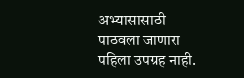अभ्यासासाठी पाठवला जाणारा पहिला उपग्रह नाही.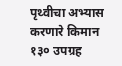पृथ्वीचा अभ्यास करणारे किमान १३० उपग्रह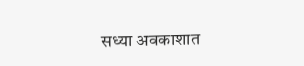सध्या अवकाशात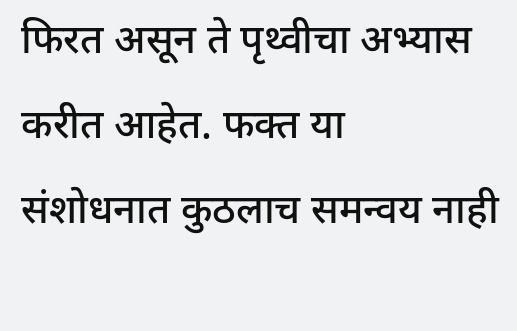फिरत असून ते पृथ्वीचा अभ्यास करीत आहेत. फक्त या संशोधनात कुठलाच समन्वय नाही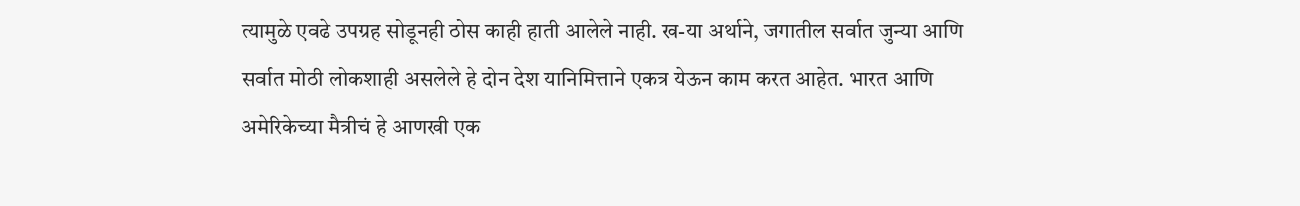त्यामुळे एवढे उपग्रह सोडूनही ठोस काही हाती आलेले नाही. ख-या अर्थाने, जगातील सर्वात जुन्या आणि सर्वात मोठी लोकशाही असलेले हे दोन देश यानिमित्ताने एकत्र येऊन काम करत आहेत. भारत आणि अमेरिकेच्या मैत्रीचं हे आणखी एक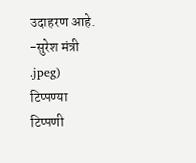उदाहरण आहे.
-सुरेश मंत्री
.jpeg)
टिप्पण्या
टिप्पणी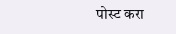पोस्ट करा